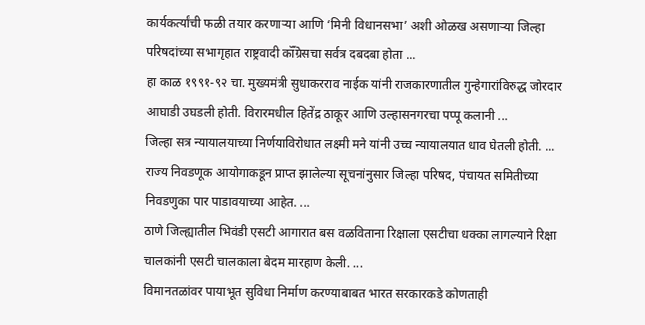कार्यकर्त्यांची फळी तयार करणाऱ्या आणि ‘मिनी विधानसभा’ अशी ओळख असणाऱ्या जिल्हा परिषदांच्या सभागृहात राष्ट्रवादी कॉँग्रेसचा सर्वत्र दबदबा होता ...
हा काळ १९९१-९२ चा. मुख्यमंत्री सुधाकरराव नाईक यांनी राजकारणातील गुन्हेगारांविरुद्ध जोरदार आघाडी उघडली होती. विरारमधील हितेंद्र ठाकूर आणि उल्हासनगरचा पप्पू कलानी ...
जिल्हा सत्र न्यायालयाच्या निर्णयाविरोधात लक्ष्मी मने यांनी उच्च न्यायालयात धाव घेतली होती. ...
राज्य निवडणूक आयोगाकडून प्राप्त झालेल्या सूचनांनुसार जिल्हा परिषद, पंचायत समितीच्या निवडणुका पार पाडावयाच्या आहेत. ...
ठाणे जिल्ह्यातील भिवंडी एसटी आगारात बस वळविताना रिक्षाला एसटीचा धक्का लागल्याने रिक्षा चालकांनी एसटी चालकाला बेदम मारहाण केली. ...
विमानतळांवर पायाभूत सुविधा निर्माण करण्याबाबत भारत सरकारकडे कोणताही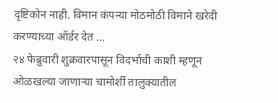दृष्टिकोन नाही. विमान कंपन्या मोठमोठी विमाने खरेदी करण्याच्या ऑर्डर देत ...
२४ फेब्रुवारी शुक्रवारपासून विदर्भाची काशी म्हणून ओळखल्या जाणाऱ्या चामोर्शी तालुक्यातील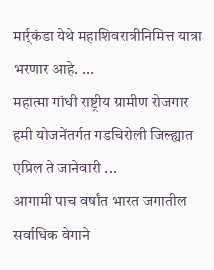मार्र्कंडा येथे महाशिवरात्रीनिमित्त यात्रा भरणार आहे. ...
महात्मा गांधी राष्ट्रीय ग्रामीण रोजगार हमी योजनेंतर्गत गडचिरोली जिल्ह्यात एप्रिल ते जानेवारी ...
आगामी पाच वर्षांत भारत जगातील सर्वाधिक वेगाने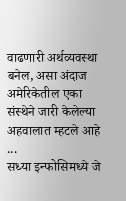वाढणारी अर्थव्यवस्था बनेल, असा अंदाज अमेरिकेतील एका संस्थेने जारी केलेल्या अहवालात म्हटले आहे ...
सध्या इन्फोसिमध्ये जे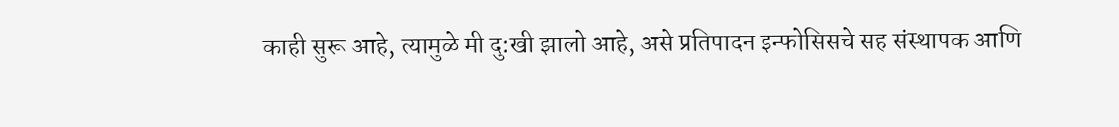काही सुरू आहे, त्यामुळे मी दु:खी झालो आहे, असे प्रतिपादन इन्फोसिसचे सह संस्थापक आणि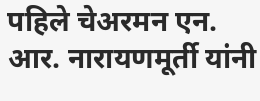पहिले चेअरमन एन. आर. नारायणमूर्ती यांनी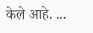केले आहे. ...